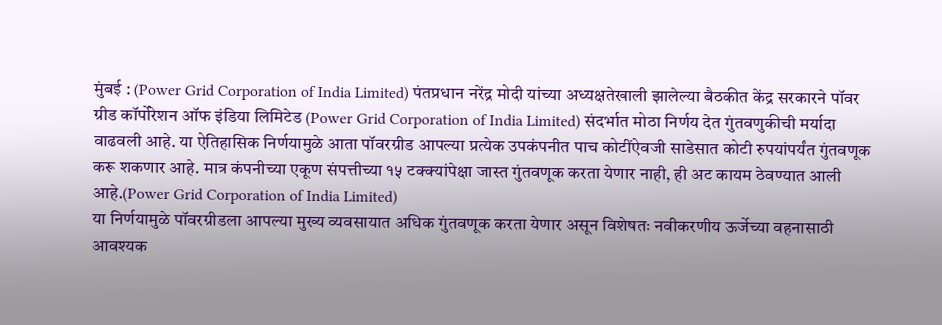मुंबई : (Power Grid Corporation of India Limited) पंतप्रधान नरेंद्र मोदी यांच्या अध्यक्षतेखाली झालेल्या बैठकीत केंद्र सरकारने पॉवर ग्रीड कॉर्पोरेशन ऑफ इंडिया लिमिटेड (Power Grid Corporation of India Limited) संदर्भात मोठा निर्णय देत गुंतवणुकीची मर्यादा वाढवली आहे. या ऐतिहासिक निर्णयामुळे आता पॉवरग्रीड आपल्या प्रत्येक उपकंपनीत पाच कोटींऐवजी साडेसात कोटी रुपयांपर्यंत गुंतवणूक करू शकणार आहे. मात्र कंपनीच्या एकूण संपत्तीच्या १५ टक्क्यांपेक्षा जास्त गुंतवणूक करता येणार नाही, ही अट कायम ठेवण्यात आली आहे.(Power Grid Corporation of India Limited)
या निर्णयामुळे पॉवरग्रीडला आपल्या मुख्य व्यवसायात अधिक गुंतवणूक करता येणार असून विशेषतः नवीकरणीय ऊर्जेच्या वहनासाठी आवश्यक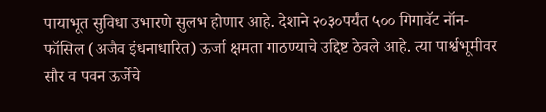पायाभूत सुविधा उभारणे सुलभ होणार आहे. देशाने २०३०पर्यंत ५०० गिगावॅट नॉन-फॉसिल (अजैव इंधनाधारित) ऊर्जा क्षमता गाठण्याचे उद्दिष्ट ठेवले आहे. त्या पार्श्वभूमीवर सौर व पवन ऊर्जेचे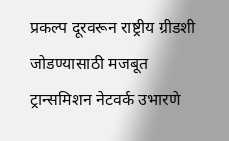प्रकल्प दूरवरून राष्ट्रीय ग्रीडशी जोडण्यासाठी मजबूत ट्रान्समिशन नेटवर्क उभारणे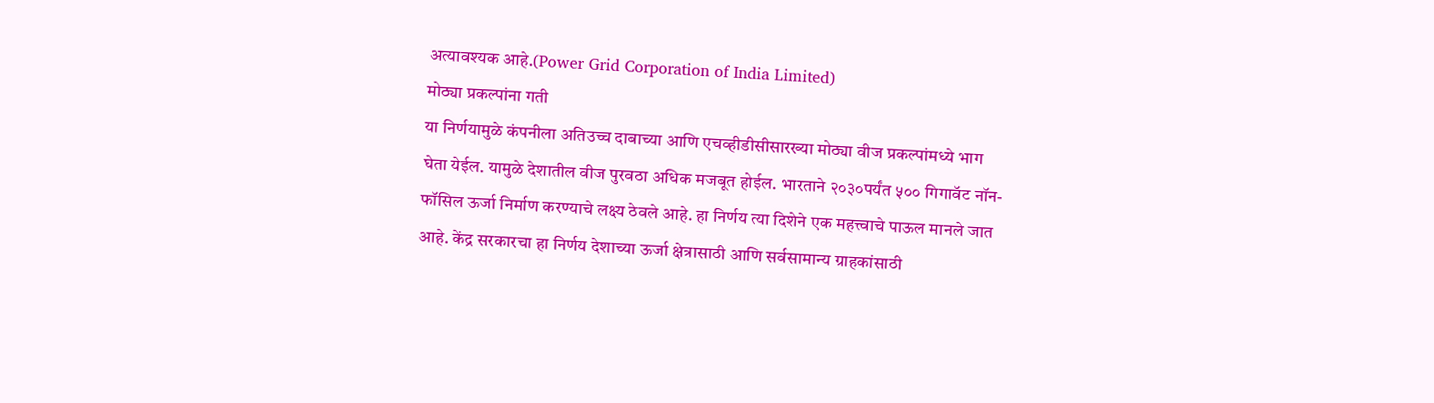अत्यावश्यक आहे.(Power Grid Corporation of India Limited)
मोठ्या प्रकल्पांना गती
या निर्णयामुळे कंपनीला अतिउच्च दाबाच्या आणि एचव्हीडीसीसारख्या मोठ्या वीज प्रकल्पांमध्ये भाग घेता येईल. यामुळे देशातील वीज पुरवठा अधिक मजबूत होईल. भारताने २०३०पर्यंत ५०० गिगावॅट नॉन-फॉसिल ऊर्जा निर्माण करण्याचे लक्ष्य ठेवले आहे. हा निर्णय त्या दिशेने एक महत्त्वाचे पाऊल मानले जात आहे. केंद्र सरकारचा हा निर्णय देशाच्या ऊर्जा क्षेत्रासाठी आणि सर्वसामान्य ग्राहकांसाठी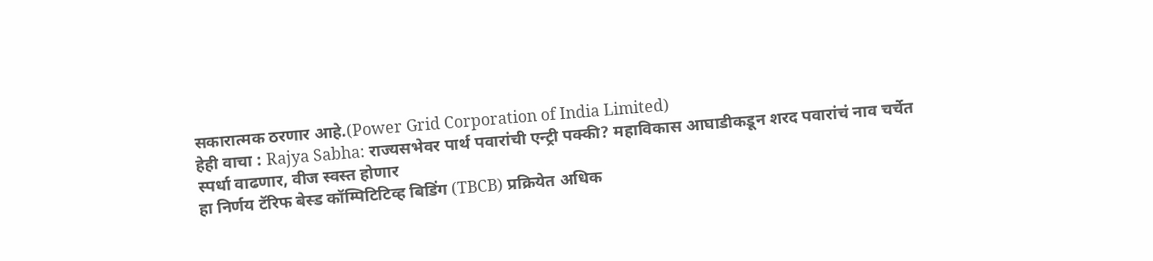सकारात्मक ठरणार आहे.(Power Grid Corporation of India Limited)
हेही वाचा : Rajya Sabha: राज्यसभेवर पार्थ पवारांची एन्ट्री पक्की? महाविकास आघाडीकडून शरद पवारांचं नाव चर्चेत
स्पर्धा वाढणार, वीज स्वस्त होणार
हा निर्णय टॅरिफ बेस्ड कॉम्पिटिटिव्ह बिडिंग (TBCB) प्रक्रियेत अधिक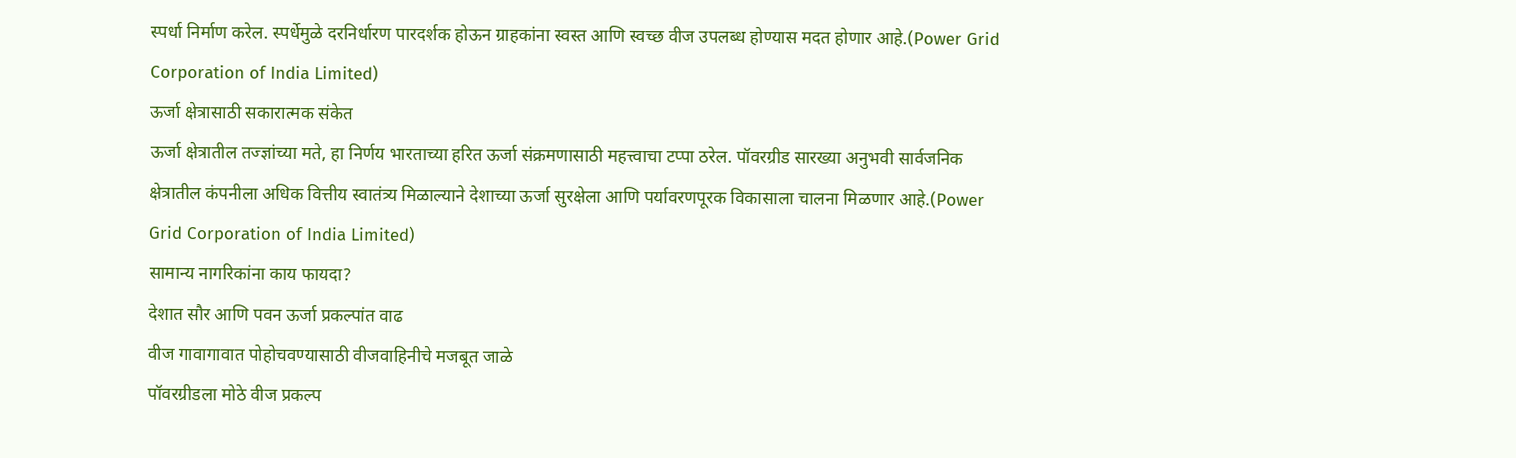स्पर्धा निर्माण करेल. स्पर्धेमुळे दरनिर्धारण पारदर्शक होऊन ग्राहकांना स्वस्त आणि स्वच्छ वीज उपलब्ध होण्यास मदत होणार आहे.(Power Grid Corporation of India Limited)
ऊर्जा क्षेत्रासाठी सकारात्मक संकेत
ऊर्जा क्षेत्रातील तज्ज्ञांच्या मते, हा निर्णय भारताच्या हरित ऊर्जा संक्रमणासाठी महत्त्वाचा टप्पा ठरेल. पॉवरग्रीड सारख्या अनुभवी सार्वजनिक क्षेत्रातील कंपनीला अधिक वित्तीय स्वातंत्र्य मिळाल्याने देशाच्या ऊर्जा सुरक्षेला आणि पर्यावरणपूरक विकासाला चालना मिळणार आहे.(Power Grid Corporation of India Limited)
सामान्य नागरिकांना काय फायदा?
देशात सौर आणि पवन ऊर्जा प्रकल्पांत वाढ
वीज गावागावात पोहोचवण्यासाठी वीजवाहिनीचे मजबूत जाळे
पॉवरग्रीडला मोठे वीज प्रकल्प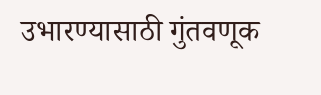उभारण्यासाठी गुंतवणूक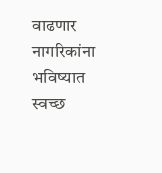वाढणार
नागरिकांना भविष्यात स्वच्छ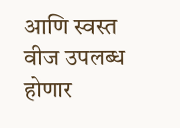आणि स्वस्त वीज उपलब्ध होणार